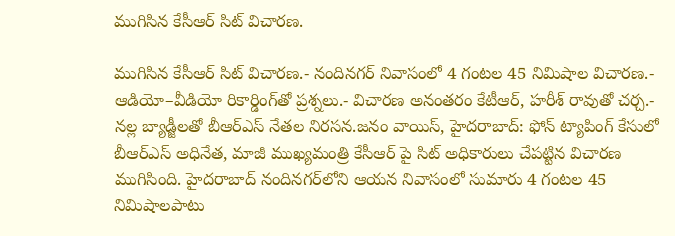ముగిసిన కేసీఆర్ సిట్ విచారణ.

ముగిసిన కేసీఆర్ సిట్ విచారణ.- నందినగర్ నివాసంలో 4 గంటల 45 నిమిషాల విచారణ.- ఆడియో–వీడియో రికార్డింగ్‌తో ప్రశ్నలు.- విచారణ అనంతరం కేటీఆర్‌, హరీశ్ రావుతో చర్చ.- నల్ల బ్యాడ్జీలతో బీఆర్‌ఎస్‌ నేతల నిరసన.జనం వాయిస్, హైదరాబాద్‌: ఫోన్‌ ట్యాపింగ్‌ కేసులో బీఆర్‌ఎస్‌ అధినేత, మాజీ ముఖ్యమంత్రి కేసీఆర్ పై సిట్‌ అధికారులు చేపట్టిన విచారణ ముగిసింది. హైదరాబాద్‌ నందినగర్‌లోని ఆయన నివాసంలో సుమారు 4 గంటల 45 నిమిషాలపాటు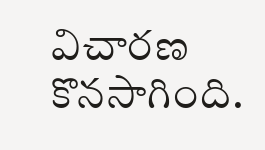విచారణ కొనసాగింది.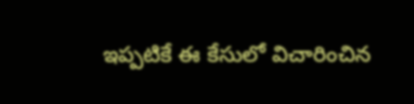ఇప్పటికే ఈ కేసులో విచారించిన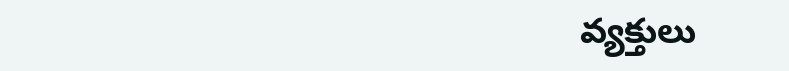వ్యక్తులు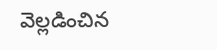వెల్లడించిన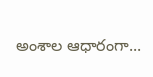అంశాల ఆధారంగా...